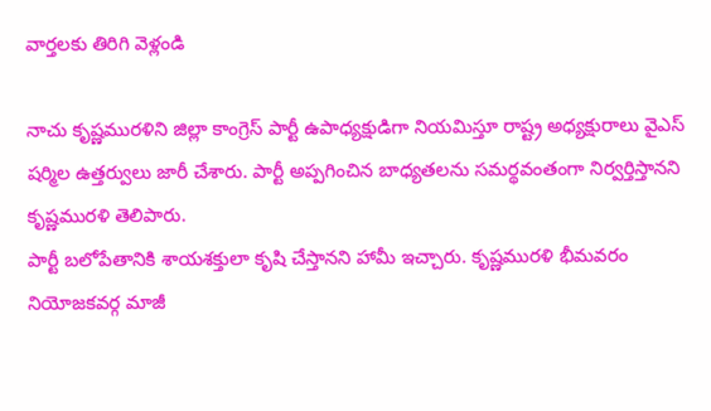వార్తలకు తిరిగి వెళ్లండి

నాచు కృష్ణమురళిని జిల్లా కాంగ్రెస్ పార్టీ ఉపాధ్యక్షుడిగా నియమిస్తూ రాష్ట్ర అధ్యక్షురాలు వైఎస్ షర్మిల ఉత్తర్వులు జారీ చేశారు. పార్టీ అప్పగించిన బాధ్యతలను సమర్థవంతంగా నిర్వర్తిస్తానని కృష్ణమురళి తెలిపారు.
పార్టీ బలోపేతానికి శాయశక్తులా కృషి చేస్తానని హామీ ఇచ్చారు. కృష్ణమురళి భీమవరం నియోజకవర్గ మాజీ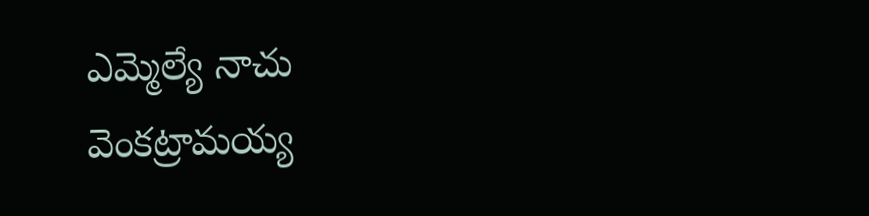ఎమ్మెల్యే నాచు వెంకట్రామయ్య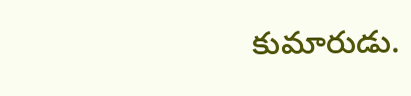కుమారుడు.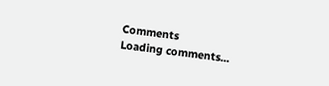Comments
Loading comments...